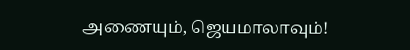அணையும், ஜெயமாலாவும்!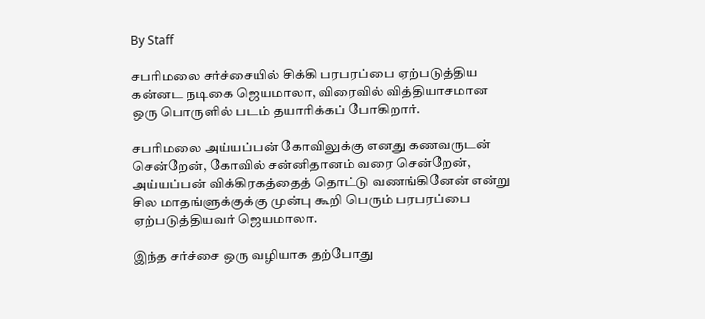By Staff

சபரிமலை சர்ச்சையில் சிக்கி பரபரப்பை ஏற்படுத்திய கன்னட நடிகை ஜெயமாலா, விரைவில் வித்தியாசமான ஒரு பொருளில் படம் தயாரிக்கப் போகிறார்.

சபரிமலை அய்யப்பன் கோவிலுக்கு எனது கணவருடன் சென்றேன், கோவில் சன்னிதானம் வரை சென்றேன், அய்யப்பன் விக்கிரகத்தைத் தொட்டு வணங்கினேன் என்று சில மாதங்ளுக்குக்கு முன்பு கூறி பெரும் பரபரப்பை ஏற்படுத்தியவர் ஜெயமாலா.

இந்த சர்ச்சை ஒரு வழியாக தற்போது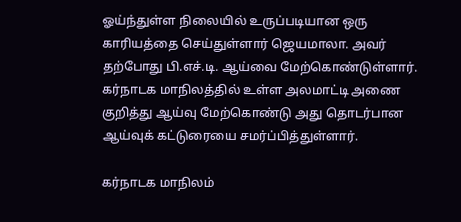ஓய்ந்துள்ள நிலையில் உருப்படியான ஒரு காரியத்தை செய்துள்ளார் ஜெயமாலா. அவர் தற்போது பி.எச்.டி. ஆய்வை மேற்கொண்டுள்ளார். கர்நாடக மாநிலத்தில் உள்ள அலமாட்டி அணை குறித்து ஆய்வு மேற்கொண்டு அது தொடர்பான ஆய்வுக் கட்டுரையை சமர்ப்பித்துள்ளார்.

கர்நாடக மாநிலம்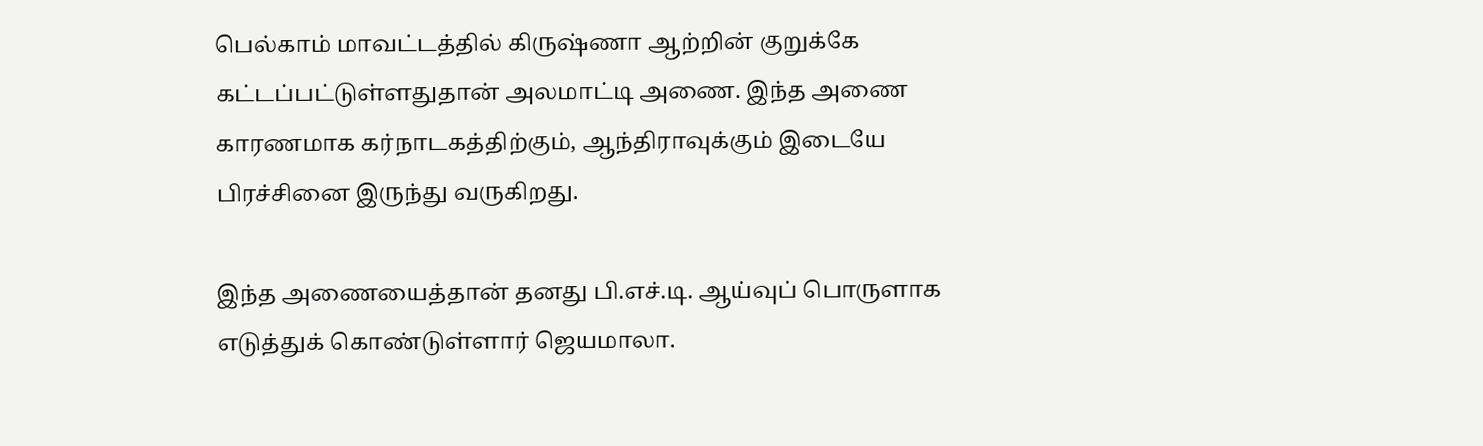பெல்காம் மாவட்டத்தில் கிருஷ்ணா ஆற்றின் குறுக்கே கட்டப்பட்டுள்ளதுதான் அலமாட்டி அணை. இந்த அணை காரணமாக கர்நாடகத்திற்கும், ஆந்திராவுக்கும் இடையே பிரச்சினை இருந்து வருகிறது.

இந்த அணையைத்தான் தனது பி.எச்.டி. ஆய்வுப் பொருளாக எடுத்துக் கொண்டுள்ளார் ஜெயமாலா.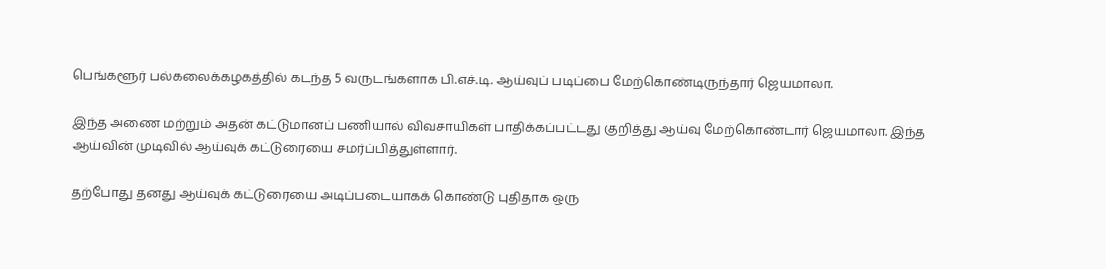பெங்களூர் பல்கலைக்கழகத்தில் கடந்த 5 வருடங்களாக பி.எச்.டி. ஆய்வுப் படிப்பை மேற்கொண்டிருந்தார் ஜெயமாலா.

இந்த அணை மற்றும் அதன் கட்டுமானப் பணியால் விவசாயிகள் பாதிக்கப்பட்டது குறித்து ஆய்வு மேற்கொண்டார் ஜெயமாலா. இந்த ஆய்வின் முடிவில் ஆய்வுக் கட்டுரையை சமர்ப்பித்துள்ளார்.

தற்போது தனது ஆய்வுக் கட்டுரையை அடிப்படையாகக் கொண்டு புதிதாக ஒரு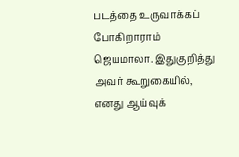படத்தை உருவாக்கப் போகிறாராம் ஜெயமாலா. இதுகுறித்து அவர் கூறுகையில், எனது ஆய்வுக்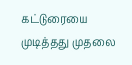கட்டுரையை முடித்தது முதலை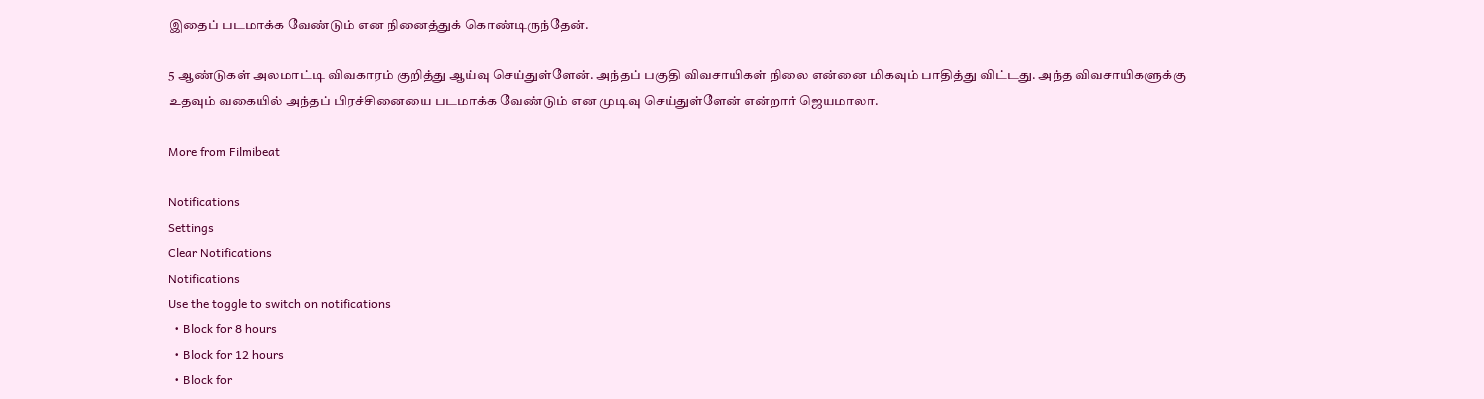இதைப் படமாக்க வேண்டும் என நினைத்துக் கொண்டிருந்தேன்.

5 ஆண்டுகள் அலமாட்டி விவகாரம் குறித்து ஆய்வு செய்துள்ளேன். அந்தப் பகுதி விவசாயிகள் நிலை என்னை மிகவும் பாதித்து விட்டது. அந்த விவசாயிகளுக்கு உதவும் வகையில் அந்தப் பிரச்சினையை படமாக்க வேண்டும் என முடிவு செய்துள்ளேன் என்றார் ஜெயமாலா.

More from Filmibeat

Notifications
Settings
Clear Notifications
Notifications
Use the toggle to switch on notifications
  • Block for 8 hours
  • Block for 12 hours
  • Block for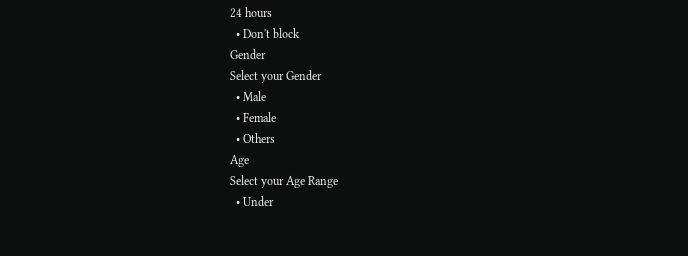24 hours
  • Don't block
Gender
Select your Gender
  • Male
  • Female
  • Others
Age
Select your Age Range
  • Under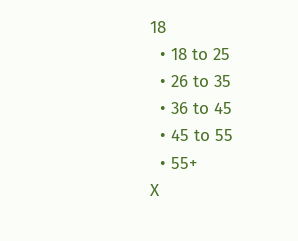18
  • 18 to 25
  • 26 to 35
  • 36 to 45
  • 45 to 55
  • 55+
X